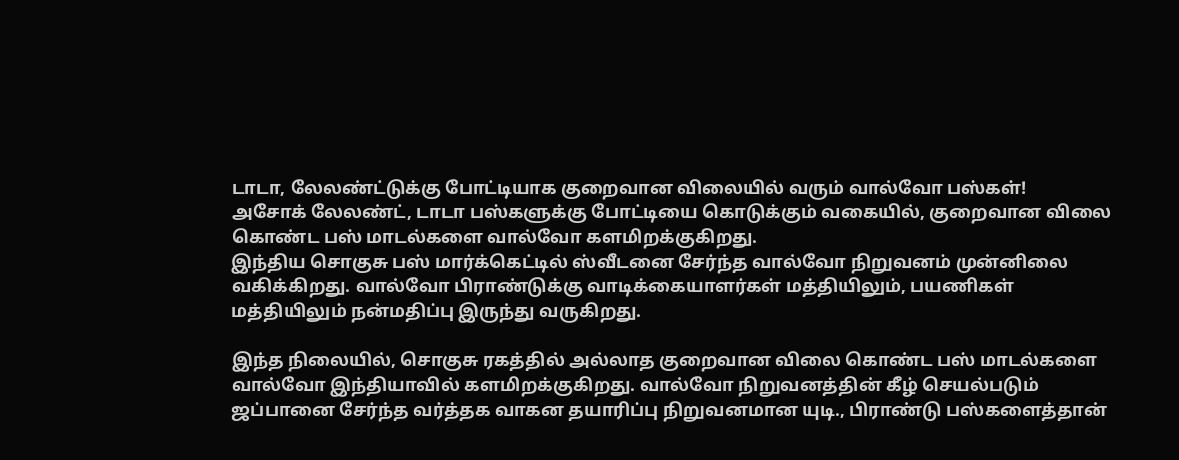டாடா, லேலண்ட்டுக்கு போட்டியாக குறைவான விலையில் வரும் வால்வோ பஸ்கள்!
அசோக் லேலண்ட், டாடா பஸ்களுக்கு போட்டியை கொடுக்கும் வகையில், குறைவான விலை கொண்ட பஸ் மாடல்களை வால்வோ களமிறக்குகிறது.
இந்திய சொகுசு பஸ் மார்க்கெட்டில் ஸ்வீடனை சேர்ந்த வால்வோ நிறுவனம் முன்னிலை வகிக்கிறது. வால்வோ பிராண்டுக்கு வாடிக்கையாளர்கள் மத்தியிலும், பயணிகள் மத்தியிலும் நன்மதிப்பு இருந்து வருகிறது.

இந்த நிலையில், சொகுசு ரகத்தில் அல்லாத குறைவான விலை கொண்ட பஸ் மாடல்களை வால்வோ இந்தியாவில் களமிறக்குகிறது. வால்வோ நிறுவனத்தின் கீழ் செயல்படும் ஜப்பானை சேர்ந்த வர்த்தக வாகன தயாரிப்பு நிறுவனமான யுடி., பிராண்டு பஸ்களைத்தான்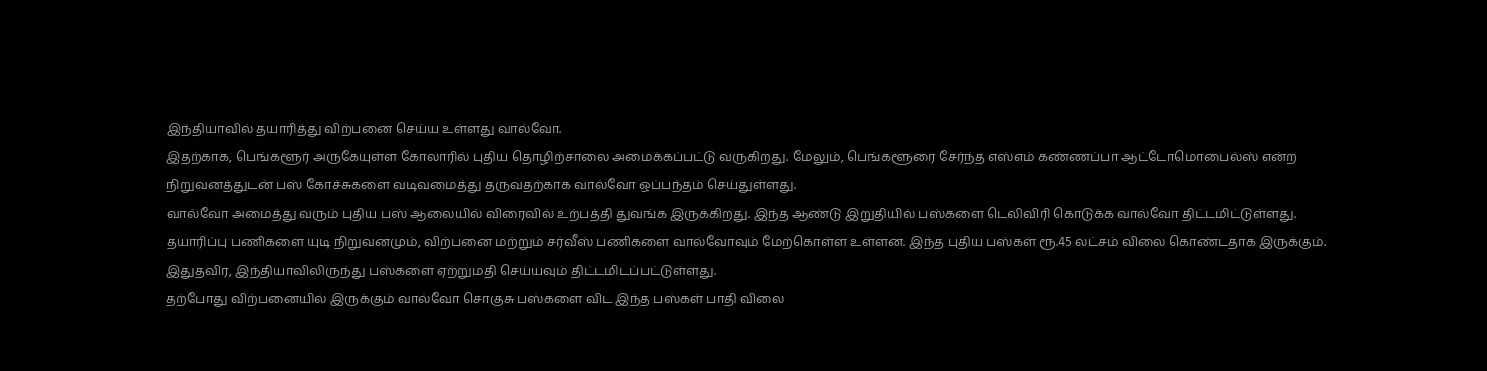இந்தியாவில் தயாரித்து விற்பனை செய்ய உள்ளது வால்வோ.
இதற்காக, பெங்களூர் அருகேயுள்ள கோலாரில் புதிய தொழிற்சாலை அமைக்கப்பட்டு வருகிறது. மேலும், பெங்களூரை சேர்ந்த எஸ்எம் கண்ணப்பா ஆட்டோமொபைல்ஸ் என்ற நிறுவனத்துடன் பஸ் கோச்சுகளை வடிவமைத்து தருவதற்காக வால்வோ ஒப்பந்தம் செய்துள்ளது.
வால்வோ அமைத்து வரும் புதிய பஸ் ஆலையில் விரைவில் உற்பத்தி துவங்க இருக்கிறது. இந்த ஆண்டு இறுதியில் பஸ்களை டெலிவிரி கொடுக்க வால்வோ திட்டமிட்டுள்ளது.
தயாரிப்பு பணிகளை யுடி நிறுவனமும், விற்பனை மற்றும் சர்வீஸ் பணிகளை வால்வோவும் மேற்கொள்ள உள்ளன. இந்த புதிய பஸ்கள் ரூ.45 லட்சம் விலை கொண்டதாக இருக்கும். இதுதவிர, இந்தியாவிலிருந்து பஸ்களை ஏற்றுமதி செய்யவும் திட்டமிடப்பட்டுள்ளது.
தற்போது விற்பனையில் இருக்கும் வால்வோ சொகுசு பஸ்களை விட இந்த பஸ்கள் பாதி விலை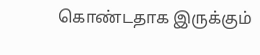கொண்டதாக இருக்கும்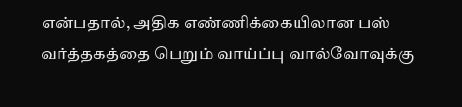என்பதால், அதிக எண்ணிக்கையிலான பஸ் வர்த்தகத்தை பெறும் வாய்ப்பு வால்வோவுக்கு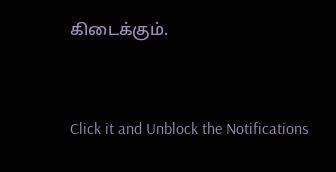கிடைக்கும்.


Click it and Unblock the Notifications